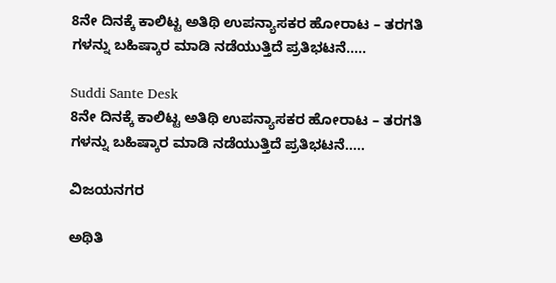8ನೇ ದಿನಕ್ಕೆ ಕಾಲಿಟ್ಟ ಅತಿಥಿ ಉಪನ್ಯಾಸಕರ ಹೋರಾಟ – ತರಗತಿ ಗಳನ್ನು ಬಹಿಷ್ಕಾರ ಮಾಡಿ ನಡೆಯುತ್ತಿದೆ ಪ್ರತಿಭಟನೆ‌‌…..

Suddi Sante Desk
8ನೇ ದಿನಕ್ಕೆ ಕಾಲಿಟ್ಟ ಅತಿಥಿ ಉಪನ್ಯಾಸಕರ ಹೋರಾಟ – ತರಗತಿ ಗಳನ್ನು ಬಹಿಷ್ಕಾರ ಮಾಡಿ ನಡೆಯುತ್ತಿದೆ ಪ್ರತಿಭಟನೆ‌‌…..

ವಿಜಯನಗರ

ಅಥಿತಿ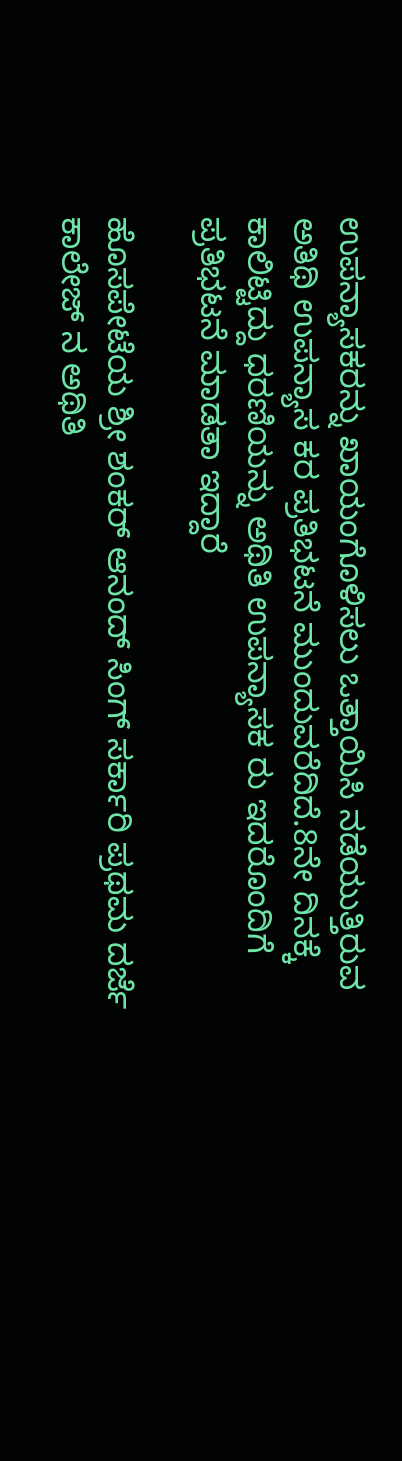ಉಪನ್ಯಾಸಕರನ್ನು ಖಾಯಂಗೊಳಿಸಲು ಒತ್ತಾಯಿಸಿ ನಡೆಯುತ್ತಿರುವ ಅತಿಥಿ ಉಪನ್ಯಾಸ ಕರ ಪ್ರತಿಭಟನೆ ಮುಂದುವರೆದಿದೆ.8ನೇ ದಿನಕ್ಕೆ ಕಾಲಿಟ್ಟಿದ್ದು ಧರಣಿಯನ್ನು ಅಥಿತಿ ಉಪನ್ಯಾಸಕ ರು ಇದರೊಂದಿಗೆ ಪ್ರತಿಭಟನೆ ಮಾಡತಾ ಇದ್ದಾರೆ

ಹೊಸಪೇಟೆಯ ಶ್ರೀ ಶಂಕರ್ ಆನಂದ್ ಸಿಂಗ್ ಸರ್ಕಾರಿ ಪ್ರಥಮ ದರ್ಜೆ ಕಾಲೇಜ್ ನ ಅಥಿತಿ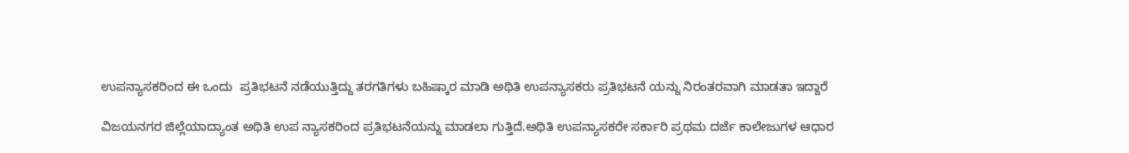ಉಪನ್ಯಾಸಕರಿಂದ ಈ ಒಂದು  ಪ್ರತಿಭಟನೆ ನಡೆಯುತ್ತಿದ್ದು ತರಗತಿಗಳು ಬಹಿಷ್ಕಾರ ಮಾಡಿ ಅಥಿತಿ ಉಪನ್ಯಾಸಕರು ಪ್ರತಿಭಟನೆ ಯನ್ನು ನಿರಂತರವಾಗಿ ಮಾಡತಾ ಇದ್ದಾರೆ

ವಿಜಯನಗರ ಜಿಲ್ಲೆಯಾದ್ಯಾಂತ ಅಥಿತಿ ಉಪ ನ್ಯಾಸಕರಿಂದ ಪ್ರತಿಭಟನೆಯನ್ನು ಮಾಡಲಾ ಗುತ್ತಿದೆ.ಅಥಿತಿ ಉಪನ್ಯಾಸಕರೇ ಸರ್ಕಾರಿ ಪ್ರಥಮ ದರ್ಜೆ ಕಾಲೇಜುಗಳ ಆಧಾರ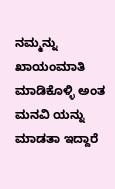ನಮ್ಮನ್ನು ಖಾಯಂಮಾತಿ ಮಾಡಿಕೊಳ್ಳಿ ಅಂತ ಮನವಿ ಯನ್ನು ಮಾಡತಾ ಇದ್ದಾರೆ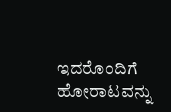ಇದರೊಂದಿಗೆ ಹೋರಾಟವನ್ನು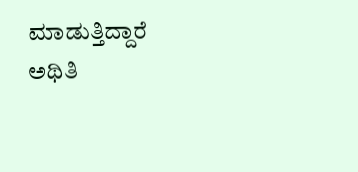ಮಾಡುತ್ತಿದ್ದಾರೆ ಅಥಿತಿ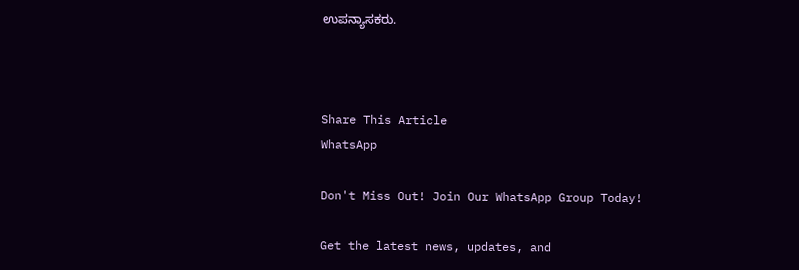ಉಪನ್ಯಾಸಕರು.



Share This Article
WhatsApp

Don't Miss Out! Join Our WhatsApp Group Today!

Get the latest news, updates, and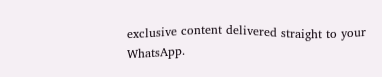exclusive content delivered straight to your WhatsApp.